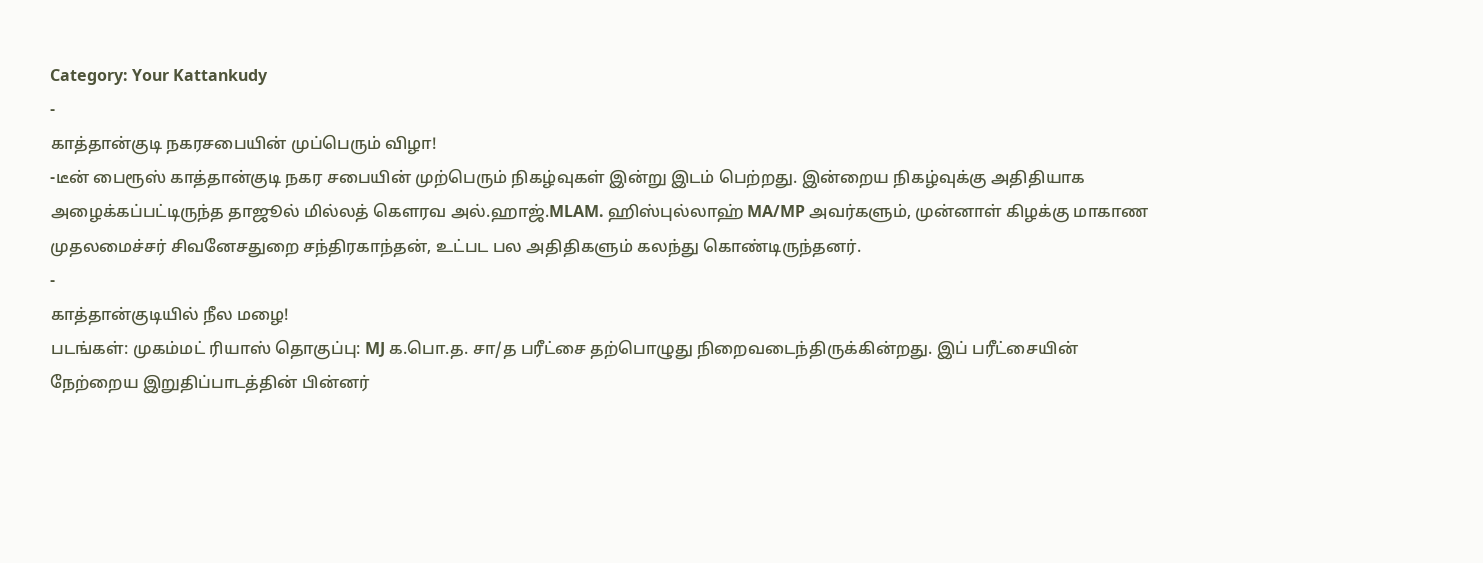Category: Your Kattankudy
-
காத்தான்குடி நகரசபையின் முப்பெரும் விழா!
-டீன் பைரூஸ் காத்தான்குடி நகர சபையின் முற்பெரும் நிகழ்வுகள் இன்று இடம் பெற்றது. இன்றைய நிகழ்வுக்கு அதிதியாக அழைக்கப்பட்டிருந்த தாஜூல் மில்லத் கௌரவ அல்.ஹாஜ்.MLAM. ஹிஸ்புல்லாஹ் MA/MP அவர்களும், முன்னாள் கிழக்கு மாகாண முதலமைச்சர் சிவனேசதுறை சந்திரகாந்தன், உட்பட பல அதிதிகளும் கலந்து கொண்டிருந்தனர்.
-
காத்தான்குடியில் நீல மழை!
படங்கள்: முகம்மட் ரியாஸ் தொகுப்பு: MJ க.பொ.த. சா/த பரீட்சை தற்பொழுது நிறைவடைந்திருக்கின்றது. இப் பரீட்சையின் நேற்றைய இறுதிப்பாடத்தின் பின்னர்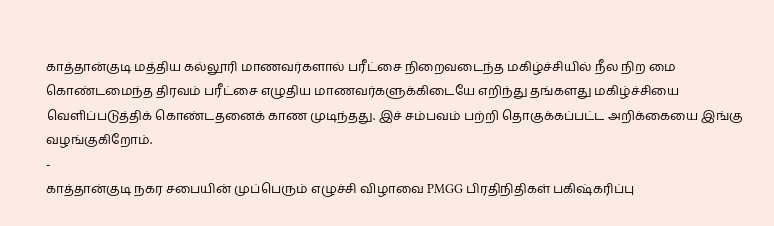காத்தான்குடி மத்திய கல்லூரி மாணவர்களால் பரீட்சை நிறைவடைந்த மகிழ்ச்சியில் நீல நிற மை கொண்டமைந்த திரவம் பரீட்சை எழுதிய மாணவர்களுக்கிடையே எறிந்து தங்களது மகிழ்ச்சியை வெளிப்படுத்திக் கொண்டதனைக் காண முடிந்தது. இச் சம்பவம் பற்றி தொகுக்கப்பட்ட அறிக்கையை இங்கு வழங்குகிறோம்.
-
காத்தான்குடி நகர சபையின் முப்பெரும் எழுச்சி விழாவை PMGG பிரதிநிதிகள் பகிஷ்கரிப்பு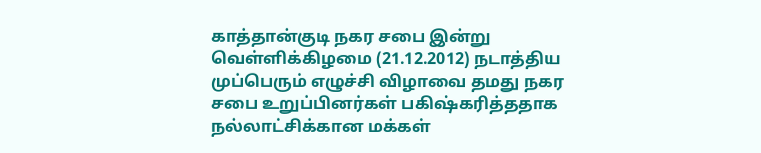காத்தான்குடி நகர சபை இன்று வெள்ளிக்கிழமை (21.12.2012) நடாத்திய முப்பெரும் எழுச்சி விழாவை தமது நகர சபை உறுப்பினர்கள் பகிஷ்கரித்ததாக நல்லாட்சிக்கான மக்கள்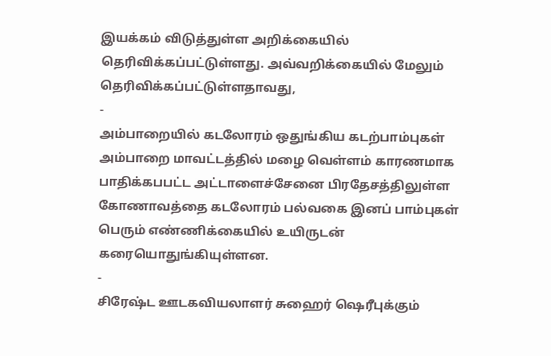இயக்கம் விடுத்துள்ள அறிக்கையில் தெரிவிக்கப்பட்டுள்ளது. அவ்வறிக்கையில் மேலும் தெரிவிக்கப்பட்டுள்ளதாவது,
-
அம்பாறையில் கடலோரம் ஒதுங்கிய கடற்பாம்புகள்
அம்பாறை மாவட்டத்தில் மழை வெள்ளம் காரணமாக பாதிக்கபபட்ட அட்டாளைச்சேனை பிரதேசத்திலுள்ள கோணாவத்தை கடலோரம் பல்வகை இனப் பாம்புகள் பெரும் எண்ணிக்கையில் உயிருடன் கரையொதுங்கியுள்ளன.
-
சிரேஷ்ட ஊடகவியலாளர் சுஹைர் ஷெரீபுக்கும்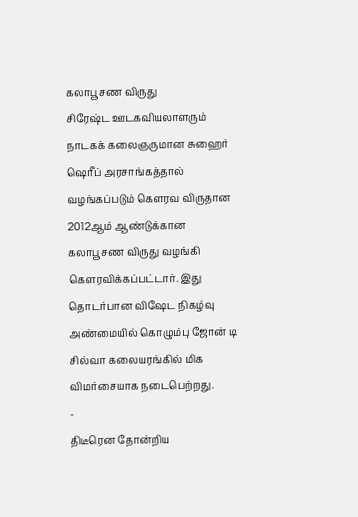கலாபூசண விருது
சிரேஷ்ட ஊடகவியலாளரும் நாடகக் கலைஞருமான சுஹைர் ஷெரீப் அரசாங்கத்தால் வழங்கப்படும் கௌரவ விருதான 2012ஆம் ஆண்டுக்கான கலாபூசண விருது வழங்கி கெளரவிக்கப்பட்டார். இது தொடர்பான விஷேட நிகழ்வு அண்மையில் கொழும்பு ஜோன் டி சில்வா கலையரங்கில் மிக விமர்சையாக நடைபெற்றது.
-
திடீரென தோன்றிய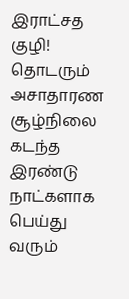இராட்சத குழி! தொடரும் அசாதாரண சூழ்நிலை
கடந்த இரண்டு நாட்களாக பெய்து வரும்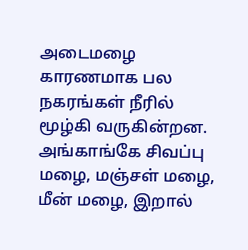அடைமழை காரணமாக பல நகரங்கள் நீரில் மூழ்கி வருகின்றன. அங்காங்கே சிவப்பு மழை, மஞ்சள் மழை, மீன் மழை, இறால்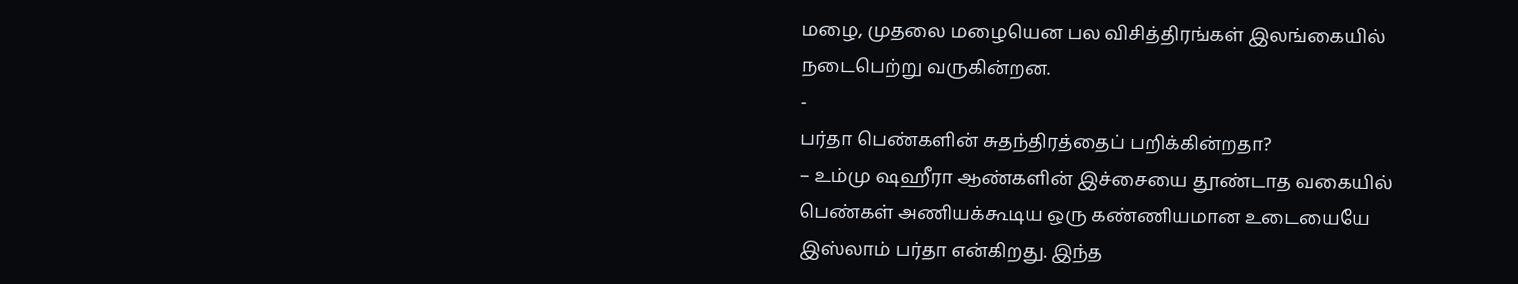மழை, முதலை மழையென பல விசித்திரங்கள் இலங்கையில் நடைபெற்று வருகின்றன.
-
பர்தா பெண்களின் சுதந்திரத்தைப் பறிக்கின்றதா?
– உம்மு ஷஹீரா ஆண்களின் இச்சையை தூண்டாத வகையில் பெண்கள் அணியக்கூடிய ஒரு கண்ணியமான உடையையே இஸ்லாம் பர்தா என்கிறது. இந்த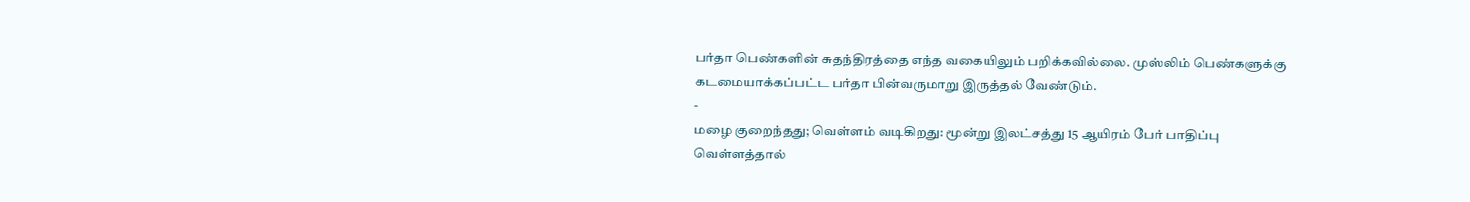பர்தா பெண்களின் சுதந்திரத்தை எந்த வகையிலும் பறிக்கவில்லை. முஸ்லிம் பெண்களுக்கு கடமையாக்கப்பட்ட பர்தா பின்வருமாறு இருத்தல் வேண்டும்.
-
மழை குறைந்தது; வெள்ளம் வடிகிறது: மூன்று இலட்சத்து 15 ஆயிரம் பேர் பாதிப்பு
வெள்ளத்தால்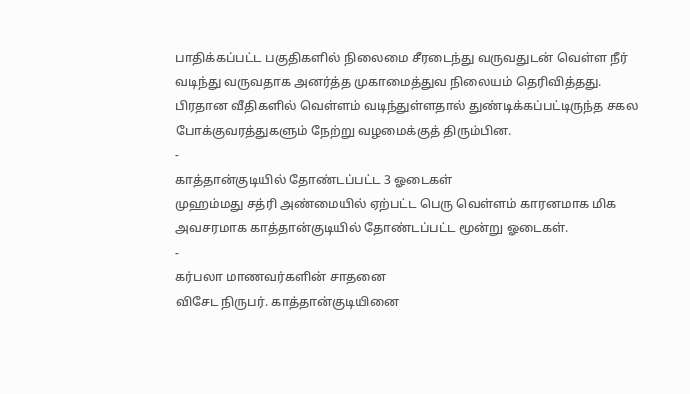பாதிக்கப்பட்ட பகுதிகளில் நிலைமை சீரடைந்து வருவதுடன் வெள்ள நீர் வடிந்து வருவதாக அனர்த்த முகாமைத்துவ நிலையம் தெரிவித்தது. பிரதான வீதிகளில் வெள்ளம் வடிந்துள்ளதால் துண்டிக்கப்பட்டிருந்த சகல போக்குவரத்துகளும் நேற்று வழமைக்குத் திரும்பின.
-
காத்தான்குடியில் தோண்டப்பட்ட 3 ஓடைகள்
முஹம்மது சத்ரி அண்மையில் ஏற்பட்ட பெரு வெள்ளம் காரனமாக மிக அவசரமாக காத்தான்குடியில் தோண்டப்பட்ட மூன்று ஓடைகள்.
-
கர்பலா மாணவர்களின் சாதனை
விசேட நிருபர். காத்தான்குடியினை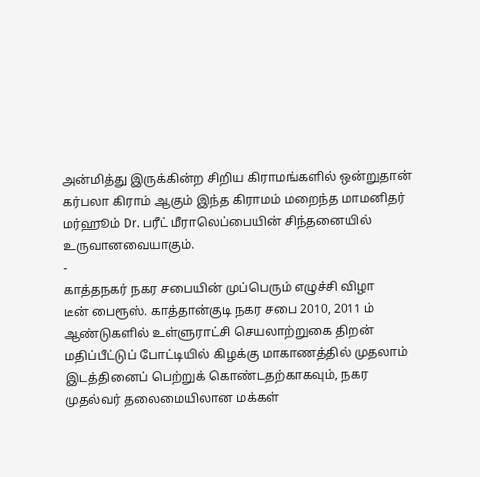அன்மித்து இருக்கின்ற சிறிய கிராமங்களில் ஒன்றுதான் கர்பலா கிராம் ஆகும் இந்த கிராமம் மறைந்த மாமனிதர் மர்ஹூம் Dr. பரீட் மீராலெப்பையின் சிந்தனையில் உருவானவையாகும்.
-
காத்தநகர் நகர சபையின் முப்பெரும் எழுச்சி விழா
டீன் பைரூஸ். காத்தான்குடி நகர சபை 2010, 2011 ம் ஆண்டுகளில் உள்ளுராட்சி செயலாற்றுகை திறன் மதிப்பீட்டுப் போட்டியில் கிழக்கு மாகாணத்தில் முதலாம் இடத்தினைப் பெற்றுக் கொண்டதற்காகவும், நகர முதல்வர் தலைமையிலான மக்கள்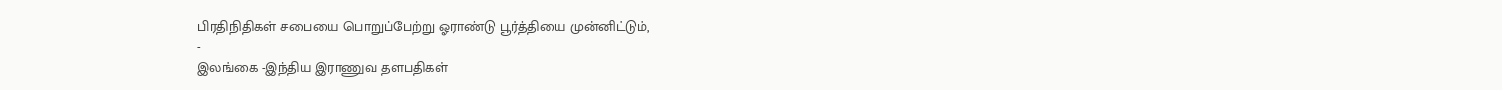பிரதிநிதிகள் சபையை பொறுப்பேற்று ஓராண்டு பூர்த்தியை முன்னிட்டும்,
-
இலங்கை -இந்திய இராணுவ தளபதிகள்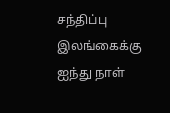சந்திப்பு
இலங்கைக்கு ஐந்து நாள்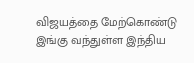விஜயத்தை மேற்கொண்டு இங்கு வந்துள்ள இந்திய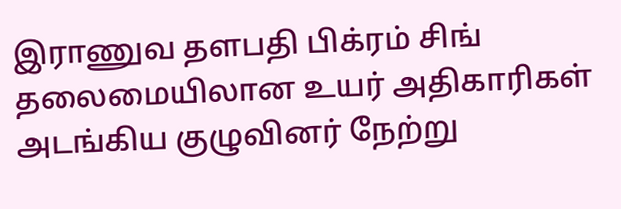இராணுவ தளபதி பிக்ரம் சிங் தலைமையிலான உயர் அதிகாரிகள் அடங்கிய குழுவினர் நேற்று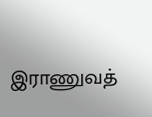இராணுவத்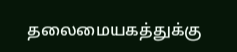தலைமையகத்துக்கு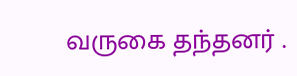வருகை தந்தனர் .